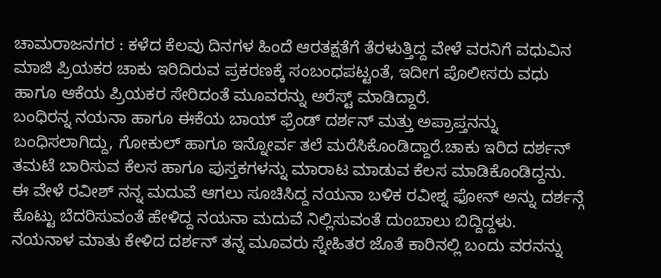ಚಾಮರಾಜನಗರ : ಕಳೆದ ಕೆಲವು ದಿನಗಳ ಹಿಂದೆ ಆರತಕ್ಷತೆಗೆ ತೆರಳುತ್ತಿದ್ದ ವೇಳೆ ವರನಿಗೆ ವಧುವಿನ ಮಾಜಿ ಪ್ರಿಯಕರ ಚಾಕು ಇರಿದಿರುವ ಪ್ರಕರಣಕ್ಕೆ ಸಂಬಂಧಪಟ್ಟಂತೆ, ಇದೀಗ ಪೊಲೀಸರು ವಧು ಹಾಗೂ ಆಕೆಯ ಪ್ರಿಯಕರ ಸೇರಿದಂತೆ ಮೂವರನ್ನು ಅರೆಸ್ಟ್ ಮಾಡಿದ್ದಾರೆ.
ಬಂಧಿರನ್ನ ನಯನಾ ಹಾಗೂ ಈಕೆಯ ಬಾಯ್ ಫ್ರೆಂಡ್ ದರ್ಶನ್ ಮತ್ತು ಅಪ್ರಾಪ್ತನನ್ನು ಬಂಧಿಸಲಾಗಿದ್ದು, ಗೋಕುಲ್ ಹಾಗೂ ಇನ್ನೋರ್ವ ತಲೆ ಮರೆಸಿಕೊಂಡಿದ್ದಾರೆ.ಚಾಕು ಇರಿದ ದರ್ಶನ್ ತಮಟೆ ಬಾರಿಸುವ ಕೆಲಸ ಹಾಗೂ ಪುಸ್ತಕಗಳನ್ನು ಮಾರಾಟ ಮಾಡುವ ಕೆಲಸ ಮಾಡಿಕೊಂಡಿದ್ದನು. ಈ ವೇಳೆ ರವೀಶ್ ನನ್ನ ಮದುವೆ ಆಗಲು ಸೂಚಿಸಿದ್ದ ನಯನಾ ಬಳಿಕ ರವೀಶ್ನ ಫೋನ್ ಅನ್ನು ದರ್ಶನ್ಗೆ ಕೊಟ್ಟು ಬೆದರಿಸುವಂತೆ ಹೇಳಿದ್ದ ನಯನಾ ಮದುವೆ ನಿಲ್ಲಿಸುವಂತೆ ದುಂಬಾಲು ಬಿದ್ದಿದ್ದಳು.
ನಯನಾಳ ಮಾತು ಕೇಳಿದ ದರ್ಶನ್ ತನ್ನ ಮೂವರು ಸ್ನೇಹಿತರ ಜೊತೆ ಕಾರಿನಲ್ಲಿ ಬಂದು ವರನನ್ನು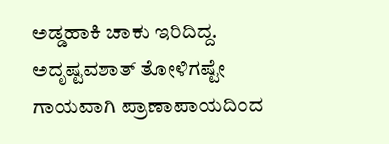ಅಡ್ಡಹಾಕಿ ಚಾಕು ಇರಿದಿದ್ದ. ಅದೃಷ್ಟವಶಾತ್ ತೋಳಿಗಷ್ಟೇ ಗಾಯವಾಗಿ ಪ್ರಾಣಾಪಾಯದಿಂದ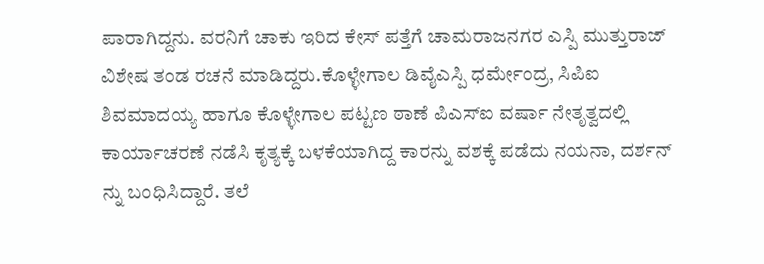ಪಾರಾಗಿದ್ದನು. ವರನಿಗೆ ಚಾಕು ಇರಿದ ಕೇಸ್ ಪತ್ತೆಗೆ ಚಾಮರಾಜನಗರ ಎಸ್ಪಿ ಮುತ್ತುರಾಜ್ ವಿಶೇಷ ತಂಡ ರಚನೆ ಮಾಡಿದ್ದರು.ಕೊಳ್ಳೇಗಾಲ ಡಿವೈಎಸ್ಪಿ ಧರ್ಮೇಂದ್ರ, ಸಿಪಿಐ ಶಿವಮಾದಯ್ಯ ಹಾಗೂ ಕೊಳ್ಳೇಗಾಲ ಪಟ್ಟಣ ಠಾಣೆ ಪಿಎಸ್ಐ ವರ್ಷಾ ನೇತೃತ್ವದಲ್ಲಿ ಕಾರ್ಯಾಚರಣೆ ನಡೆಸಿ ಕೃತ್ಯಕ್ಕೆ ಬಳಕೆಯಾಗಿದ್ದ ಕಾರನ್ನು ವಶಕ್ಕೆ ಪಡೆದು ನಯನಾ, ದರ್ಶನ್ ನ್ನು ಬಂಧಿಸಿದ್ದಾರೆ. ತಲೆ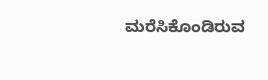ಮರೆಸಿಕೊಂಡಿರುವ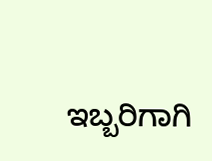ಇಬ್ಬರಿಗಾಗಿ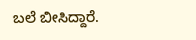ಬಲೆ ಬೀಸಿದ್ದಾರೆ.